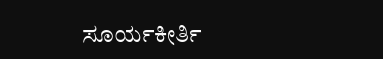ಸೂರ್ಯಕೀರ್ತಿ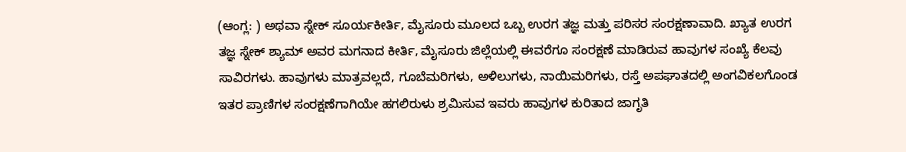(ಆಂಗ್ಲ: ) ಅಥವಾ ಸ್ನೇಕ್ ಸೂರ್ಯಕೀರ್ತಿ, ಮೈಸೂರು ಮೂಲದ ಒಬ್ಬ ಉರಗ ತಜ್ಞ ಮತ್ತು ಪರಿಸರ ಸಂರಕ್ಷಣಾವಾದಿ. ಖ್ಯಾತ ಉರಗ ತಜ್ಞ ಸ್ನೇಕ್ ಶ್ಯಾಮ್ ಅವರ ಮಗನಾದ ಕೀರ್ತಿ, ಮೈಸೂರು ಜಿಲ್ಲೆಯಲ್ಲಿ ಈವರೆಗೂ ಸಂರಕ್ಷಣೆ ಮಾಡಿರುವ ಹಾವುಗಳ ಸಂಖ್ಯೆ ಕೆಲವು ಸಾವಿರಗಳು. ಹಾವುಗಳು ಮಾತ್ರವಲ್ಲದೆ, ಗೂಬೆಮರಿಗಳು, ಅಳಿಲುಗಳು, ನಾಯಿಮರಿಗಳು, ರಸ್ತೆ ಅಪಘಾತದಲ್ಲಿ ಅಂಗವಿಕಲಗೊಂಡ ಇತರ ಪ್ರಾಣಿಗಳ ಸಂರಕ್ಷಣೆಗಾಗಿಯೇ ಹಗಲಿರುಳು ಶ್ರಮಿಸುವ ಇವರು ಹಾವುಗಳ ಕುರಿತಾದ ಜಾಗೃತಿ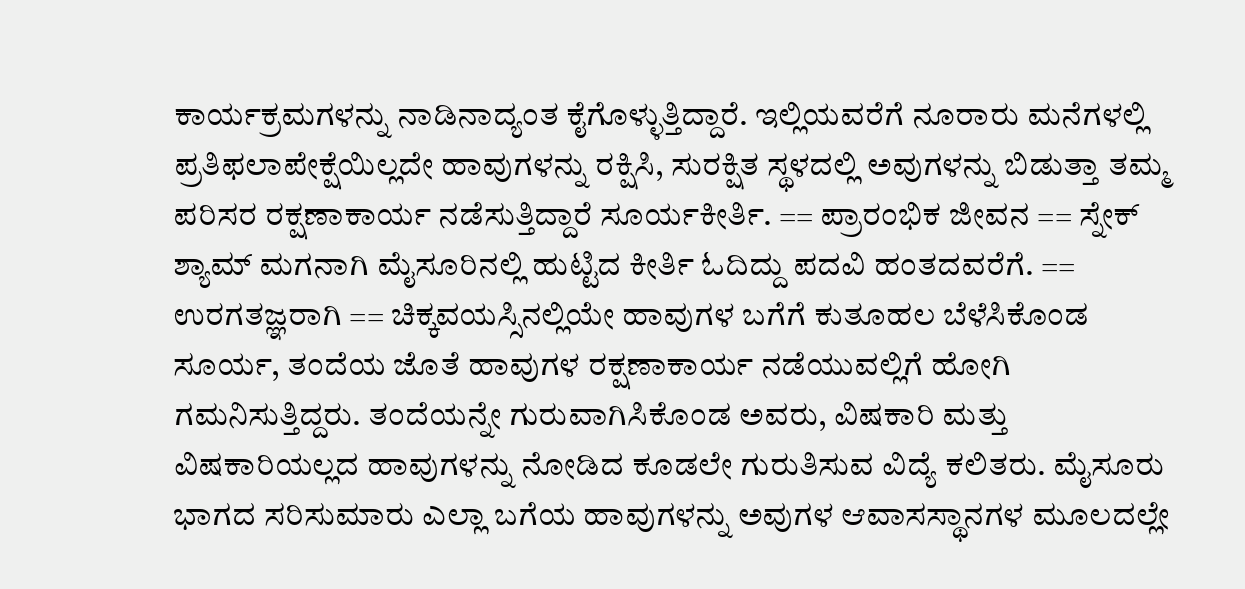ಕಾರ್ಯಕ್ರಮಗಳನ್ನು ನಾಡಿನಾದ್ಯಂತ ಕೈಗೊಳ್ಳುತ್ತಿದ್ದಾರೆ. ಇಲ್ಲಿಯವರೆಗೆ ನೂರಾರು ಮನೆಗಳಲ್ಲಿ ಪ್ರತಿಫಲಾಪೇಕ್ಷೆಯಿಲ್ಲದೇ ಹಾವುಗಳನ್ನು ರಕ್ಷಿಸಿ, ಸುರಕ್ಷಿತ ಸ್ಥಳದಲ್ಲಿ ಅವುಗಳನ್ನು ಬಿಡುತ್ತಾ ತಮ್ಮ ಪರಿಸರ ರಕ್ಷಣಾಕಾರ್ಯ ನಡೆಸುತ್ತಿದ್ದಾರೆ ಸೂರ್ಯಕೀರ್ತಿ. == ಪ್ರಾರಂಭಿಕ ಜೀವನ == ಸ್ನೇಕ್ ಶ್ಯಾಮ್ ಮಗನಾಗಿ ಮೈಸೂರಿನಲ್ಲಿ ಹುಟ್ಟಿದ ಕೀರ್ತಿ ಓದಿದ್ದು ಪದವಿ ಹಂತದವರೆಗೆ. == ಉರಗತಜ್ಞರಾಗಿ == ಚಿಕ್ಕವಯಸ್ಸಿನಲ್ಲಿಯೇ ಹಾವುಗಳ ಬಗೆಗೆ ಕುತೂಹಲ ಬೆಳೆಸಿಕೊಂಡ ಸೂರ್ಯ, ತಂದೆಯ ಜೊತೆ ಹಾವುಗಳ ರಕ್ಷಣಾಕಾರ್ಯ ನಡೆಯುವಲ್ಲಿಗೆ ಹೋಗಿ ಗಮನಿಸುತ್ತಿದ್ದರು. ತಂದೆಯನ್ನೇ ಗುರುವಾಗಿಸಿಕೊಂಡ ಅವರು, ವಿಷಕಾರಿ ಮತ್ತು ವಿಷಕಾರಿಯಲ್ಲದ ಹಾವುಗಳನ್ನು ನೋಡಿದ ಕೂಡಲೇ ಗುರುತಿಸುವ ವಿದ್ಯೆ ಕಲಿತರು. ಮೈಸೂರು ಭಾಗದ ಸರಿಸುಮಾರು ಎಲ್ಲಾ ಬಗೆಯ ಹಾವುಗಳನ್ನು ಅವುಗಳ ಆವಾಸಸ್ಥಾನಗಳ ಮೂಲದಲ್ಲೇ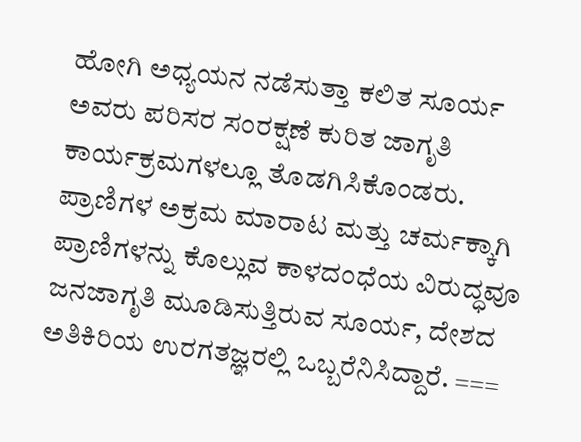ಹೋಗಿ ಅಧ್ಯಯನ ನಡೆಸುತ್ತಾ ಕಲಿತ ಸೂರ್ಯ ಅವರು ಪರಿಸರ ಸಂರಕ್ಷಣೆ ಕುರಿತ ಜಾಗೃತಿ ಕಾರ್ಯಕ್ರಮಗಳಲ್ಲೂ ತೊಡಗಿಸಿಕೊಂಡರು. ಪ್ರಾಣಿಗಳ ಅಕ್ರಮ ಮಾರಾಟ ಮತ್ತು ಚರ್ಮಕ್ಕಾಗಿ ಪ್ರಾಣಿಗಳನ್ನು ಕೊಲ್ಲುವ ಕಾಳದಂಧೆಯ ವಿರುದ್ಧವೂ ಜನಜಾಗೃತಿ ಮೂಡಿಸುತ್ತಿರುವ ಸೂರ್ಯ, ದೇಶದ ಅತಿಕಿರಿಯ ಉರಗತಜ್ಞರಲ್ಲಿ ಒಬ್ಬರೆನಿಸಿದ್ದಾರೆ. ===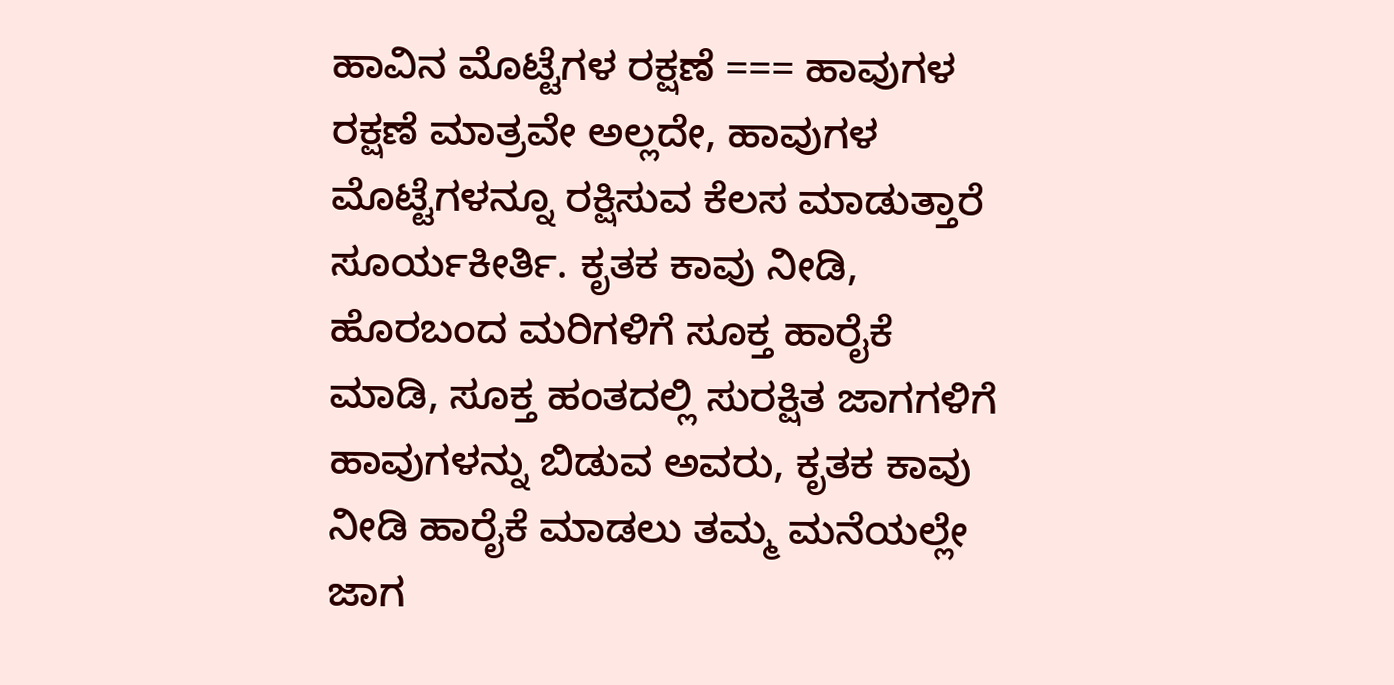ಹಾವಿನ ಮೊಟ್ಟೆಗಳ ರಕ್ಷಣೆ === ಹಾವುಗಳ ರಕ್ಷಣೆ ಮಾತ್ರವೇ ಅಲ್ಲದೇ, ಹಾವುಗಳ ಮೊಟ್ಟೆಗಳನ್ನೂ ರಕ್ಷಿಸುವ ಕೆಲಸ ಮಾಡುತ್ತಾರೆ ಸೂರ್ಯಕೀರ್ತಿ. ಕೃತಕ ಕಾವು ನೀಡಿ, ಹೊರಬಂದ ಮರಿಗಳಿಗೆ ಸೂಕ್ತ ಹಾರೈಕೆ ಮಾಡಿ, ಸೂಕ್ತ ಹಂತದಲ್ಲಿ ಸುರಕ್ಷಿತ ಜಾಗಗಳಿಗೆ ಹಾವುಗಳನ್ನು ಬಿಡುವ ಅವರು, ಕೃತಕ ಕಾವು ನೀಡಿ ಹಾರೈಕೆ ಮಾಡಲು ತಮ್ಮ ಮನೆಯಲ್ಲೇ ಜಾಗ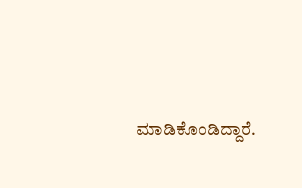ಮಾಡಿಕೊಂಡಿದ್ದಾರೆ.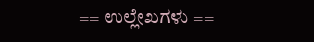== ಉಲ್ಲೇಖಗಳು ==